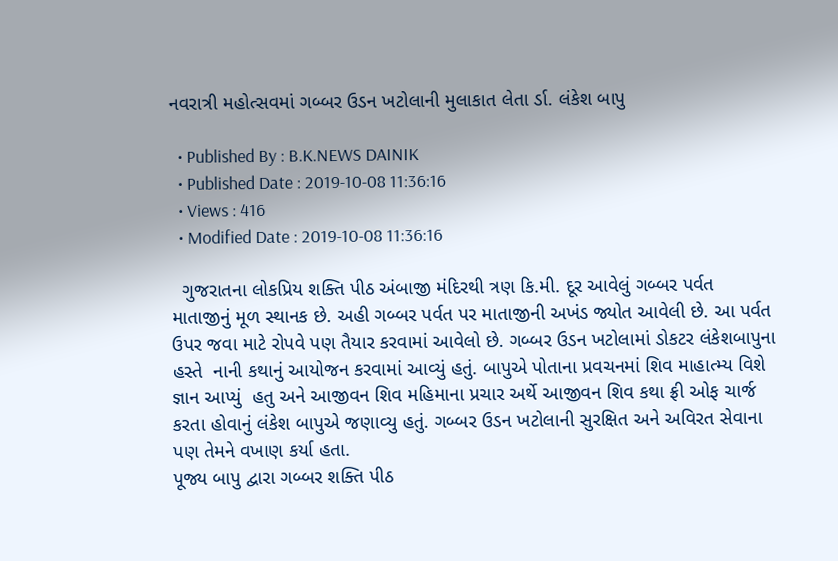નવરાત્રી મહોત્સવમાં ગબ્બર ઉડન ખટોલાની મુલાકાત લેતા ર્ડા. લંકેશ બાપુ

  • Published By : B.K.NEWS DAINIK
  • Published Date : 2019-10-08 11:36:16
  • Views : 416
  • Modified Date : 2019-10-08 11:36:16

  ગુજરાતના લોકપ્રિય શક્તિ પીઠ અંબાજી મંદિરથી ત્રણ કિ.મી. દૂર આવેલું ગબ્બર પર્વત માતાજીનું મૂળ સ્થાનક છે. અહી ગબ્બર પર્વત પર માતાજીની અખંડ જ્યોત આવેલી છે. આ પર્વત ઉપર જવા માટે રોપવે પણ તૈયાર કરવામાં આવેલો છે. ગબ્બર ઉડન ખટોલામાં ડોકટર લંકેશબાપુના હસ્તે  નાની કથાનું આયોજન કરવામાં આવ્યું હતું. બાપુએ પોતાના પ્રવચનમાં શિવ માહાત્મ્ય વિશે જ્ઞાન આપ્યું  હતુ અને આજીવન શિવ મહિમાના પ્રચાર અર્થે આજીવન શિવ કથા ફ્રી ઓફ ચાર્જ કરતા હોવાનું લંકેશ બાપુએ જણાવ્યુ હતું. ગબ્બર ઉડન ખટોલાની સુરક્ષિત અને અવિરત સેવાના પણ તેમને વખાણ કર્યા હતા.
પૂજ્ય બાપુ દ્વારા ગબ્બર શક્તિ પીઠ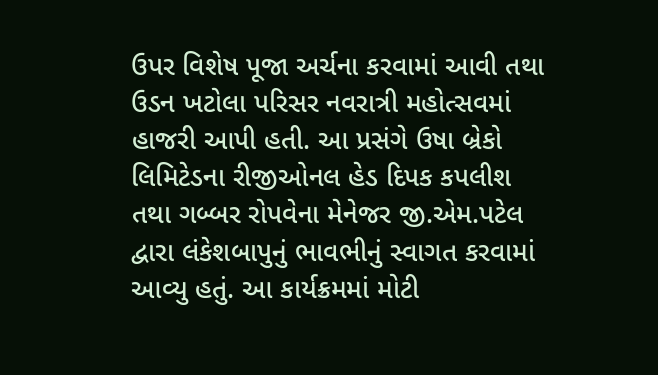ઉપર વિશેષ પૂજા અર્ચના કરવામાં આવી તથા ઉડન ખટોલા પરિસર નવરાત્રી મહોત્સવમાં હાજરી આપી હતી. આ પ્રસંગે ઉષા બ્રેકો લિમિટેડના રીજીઓનલ હેડ દિપક કપલીશ તથા ગબ્બર રોપવેના મેનેજર જી.એમ.પટેલ દ્વારા લંકેશબાપુનું ભાવભીનું સ્વાગત કરવામાં આવ્યુ હતું. આ કાર્યક્રમમાં મોટી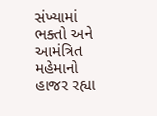સંખ્યામાં ભક્તો અને આમંત્રિત મહેમાનો હાજર રહ્યા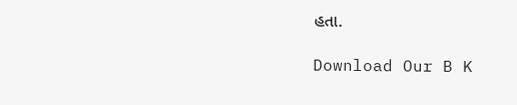હતા.

Download Our B K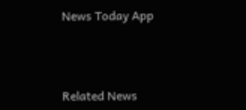News Today App



Related News